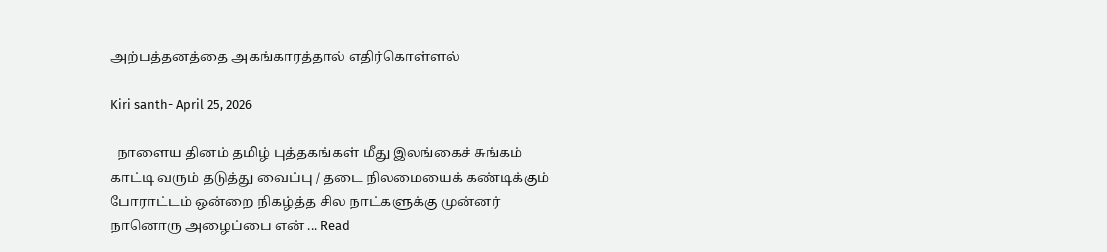அற்பத்தனத்தை அகங்காரத்தால் எதிர்கொள்ளல்

Kiri santh- April 25, 2026

  நாளைய தினம் தமிழ் புத்தகங்கள் மீது இலங்கைச் சுங்கம் காட்டி வரும் தடுத்து வைப்பு / தடை நிலமையைக் கண்டிக்கும் போராட்டம் ஒன்றை நிகழ்த்த சில நாட்களுக்கு முன்னர் நானொரு அழைப்பை என் ... Read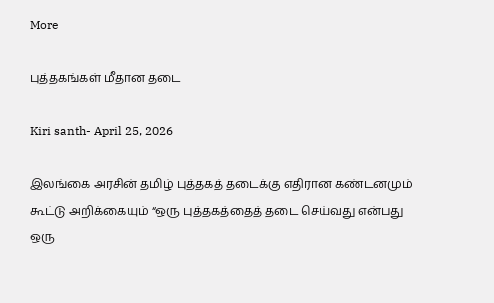More

புத்தகங்கள் மீதான தடை

Kiri santh- April 25, 2026

இலங்கை அரசின் தமிழ் புத்தகத் தடைக்கு எதிரான கண்டனமும் கூட்டு அறிக்கையும் “ஒரு புத்தகத்தைத் தடை செய்வது என்பது ஒரு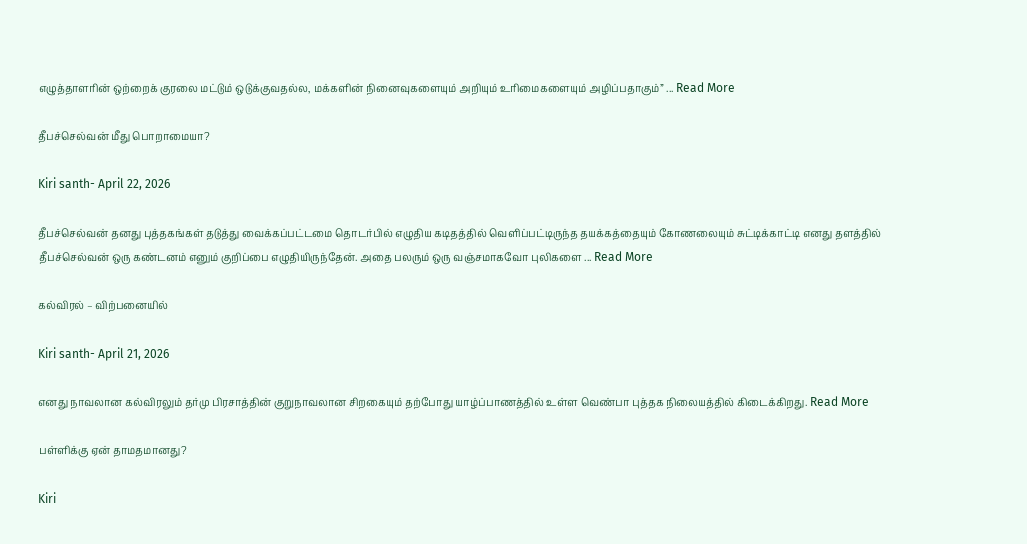எழுத்தாளரின் ஒற்றைக் குரலை மட்டும் ஒடுக்குவதல்ல, மக்களின் நினைவுகளையும் அறியும் உரிமைகளையும் அழிப்பதாகும்” ... Read More

தீபச்செல்வன் மீது பொறாமையா?

Kiri santh- April 22, 2026

தீபச்செல்வன் தனது புத்தகங்கள் தடுத்து வைக்கப்பட்டமை தொடர்பில் எழுதிய கடிதத்தில் வெளிப்பட்டிருந்த தயக்கத்தையும் கோணலையும் சுட்டிக்காட்டி எனது தளத்தில் தீபச்செல்வன் ஒரு கண்டனம் எனும் குறிப்பை எழுதியிருந்தேன். அதை பலரும் ஒரு வஞ்சமாகவோ புலிகளை ... Read More

கல்விரல் – விற்பனையில்

Kiri santh- April 21, 2026

எனது நாவலான கல்விரலும் தர்மு பிரசாத்தின் குறுநாவலான சிறகையும் தற்போது யாழ்ப்பாணத்தில் உள்ள வெண்பா புத்தக நிலையத்தில் கிடைக்கிறது. Read More

பள்ளிக்கு ஏன் தாமதமானது?

Kiri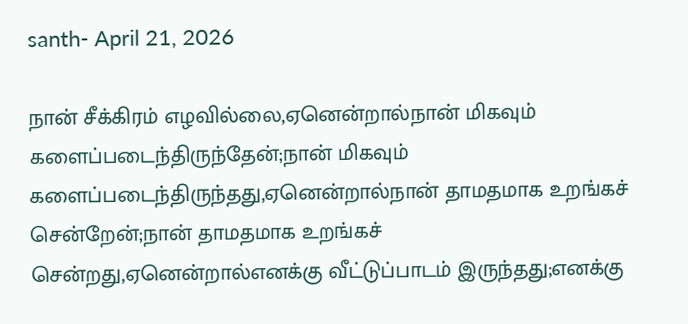santh- April 21, 2026

நான் சீக்கிரம் எழவில்லை,ஏனென்றால்நான் மிகவும் களைப்படைந்திருந்தேன்;நான் மிகவும் களைப்படைந்திருந்தது,ஏனென்றால்நான் தாமதமாக உறங்கச் சென்றேன்;நான் தாமதமாக உறங்கச் சென்றது,ஏனென்றால்எனக்கு வீட்டுப்பாடம் இருந்தது;எனக்கு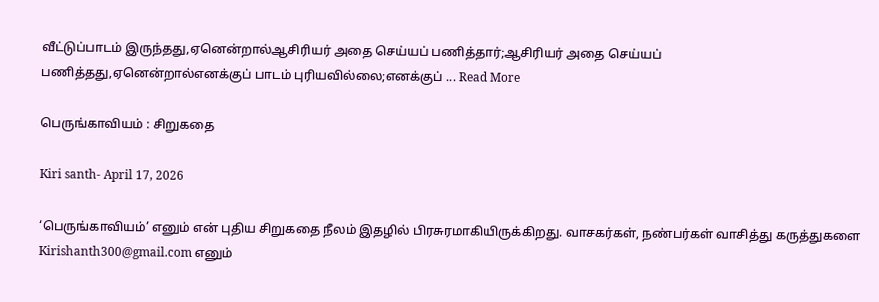வீட்டுப்பாடம் இருந்தது,ஏனென்றால்ஆசிரியர் அதை செய்யப் பணித்தார்;ஆசிரியர் அதை செய்யப் பணித்தது,ஏனென்றால்எனக்குப் பாடம் புரியவில்லை;எனக்குப் ... Read More

பெருங்காவியம் : சிறுகதை

Kiri santh- April 17, 2026

‘பெருங்காவியம்’ எனும் என் புதிய சிறுகதை நீலம் இதழில் பிரசுரமாகியிருக்கிறது. வாசகர்கள், நண்பர்கள் வாசித்து கருத்துகளை Kirishanth300@gmail.com எனும்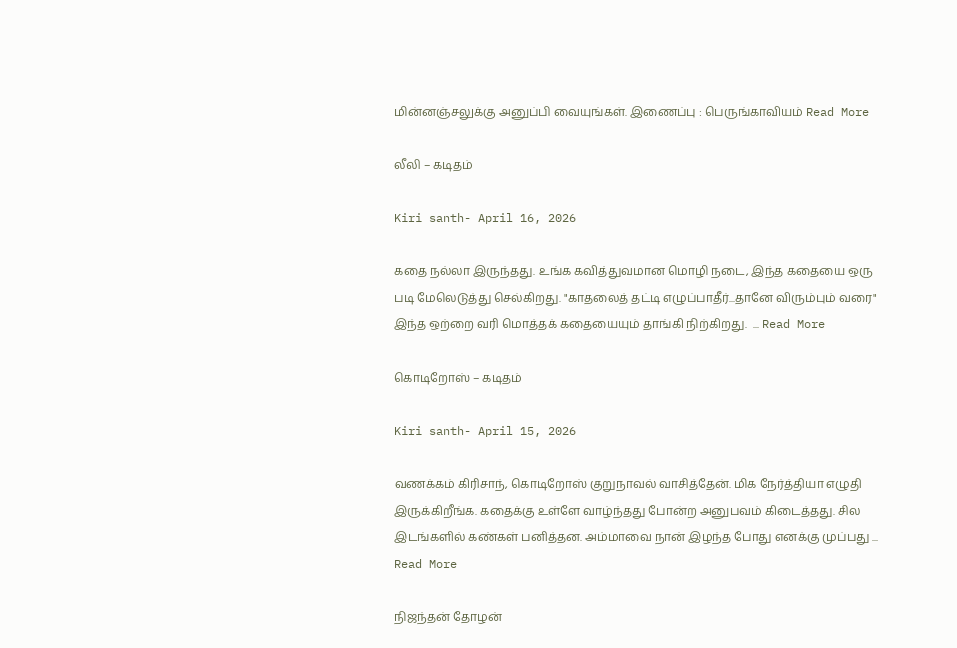மின்னஞ்சலுக்கு அனுப்பி வையுங்கள். இணைப்பு : பெருங்காவியம் Read More

லீலி – கடிதம்

Kiri santh- April 16, 2026

கதை நல்லா இருந்தது. உங்க கவித்துவமான மொழி நடை, இந்த கதையை ஒரு படி மேலெடுத்து செல்கிறது. "காதலைத் தட்டி எழுப்பாதீர்...தானே விரும்பும் வரை" இந்த ஒற்றை வரி மொத்தக் கதையையும் தாங்கி நிற்கிறது.  ... Read More

கொடிறோஸ் – கடிதம்

Kiri santh- April 15, 2026

வணக்கம் கிரிசாந், கொடிறோஸ் குறுநாவல் வாசித்தேன். மிக நேர்த்தியா எழுதி இருக்கிறீங்க. கதைக்கு உள்ளே வாழ்ந்தது போன்ற அனுபவம் கிடைத்தது. சில இடங்களில் கண்கள் பனித்தன. அம்மாவை நான் இழந்த போது எனக்கு முப்பது ... Read More

நிஜந்தன் தோழன்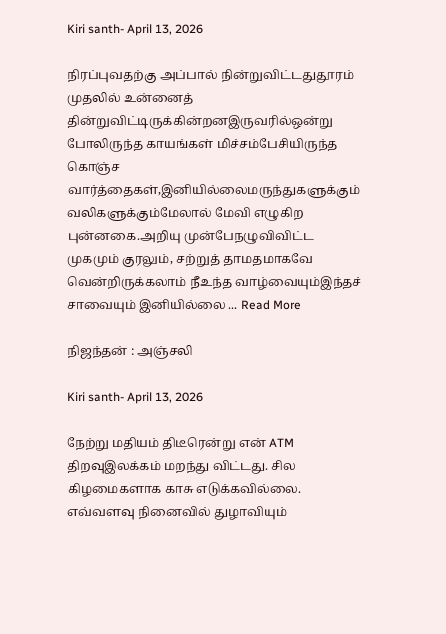Kiri santh- April 13, 2026

நிரப்புவதற்கு அப்பால் நின்றுவிட்டதுதூரம் முதலில் உன்னைத் தின்றுவிட்டிருக்கின்றனஇருவரில்ஒன்று போலிருந்த காயங்கள் மிச்சம்பேசியிருந்த கொஞ்ச வார்த்தைகள்,இனியில்லைமருந்துகளுக்கும் வலிகளுக்கும்மேலால் மேவி எழுகிற புன்னகை.அறியு முன்பேநழுவிவிட்ட முகமும் குரலும், சற்றுத் தாமதமாகவே வென்றிருக்கலாம் நீஉந்த வாழ்வையும்இந்தச் சாவையும் இனியில்லை ... Read More

நிஜந்தன் : அஞ்சலி

Kiri santh- April 13, 2026

நேற்று மதியம் திடீரென்று என் ATM திறவுஇலக்கம் மறந்து விட்டது. சில கிழமைகளாக காசு எடுக்கவில்லை. எவ்வளவு நினைவில் துழாவியும்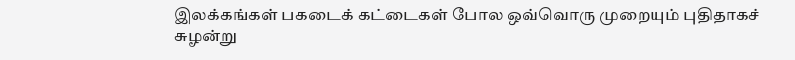இலக்கங்கள் பகடைக் கட்டைகள் போல ஒவ்வொரு முறையும் புதிதாகச் சுழன்று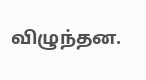விழுந்தன.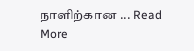நாளிற்கான ... Read More